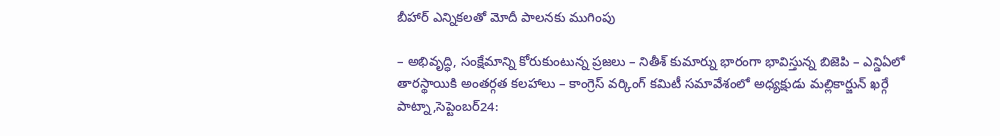బీహార్ ఎన్నికలతో మోదీ పాలనకు ముగింపు

– అభివృద్ధి, సంక్షేమాన్ని కోరుకుంటున్న ప్రజలు – నితీశ్ కుమార్ను భారంగా భావిస్తున్న బిజెపి – ఎన్డిఏలో తారస్థాయికి అంతర్గత కలహాలు – కాంగ్రెస్ వర్కింగ్ కమిటీ సమావేశంలో అధ్యక్షుడు మల్లికార్జున్ ఖర్గే పాట్నా,సెప్టెంబర్24: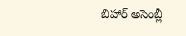బిహార్ అసెంబ్లీ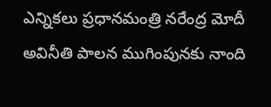ఎన్నికలు ప్రధానమంత్రి నరేంద్ర మోదీ అవినీతి పాలన ముగింపునకు నాంది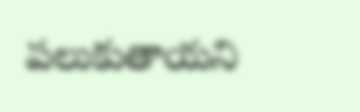పలుకుతాయని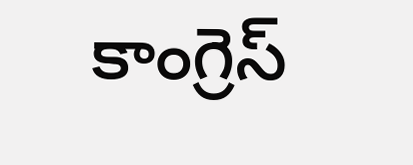కాంగ్రెస్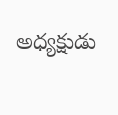అధ్యక్షుడు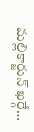మల్లికార్జున్ ఖర్గే…